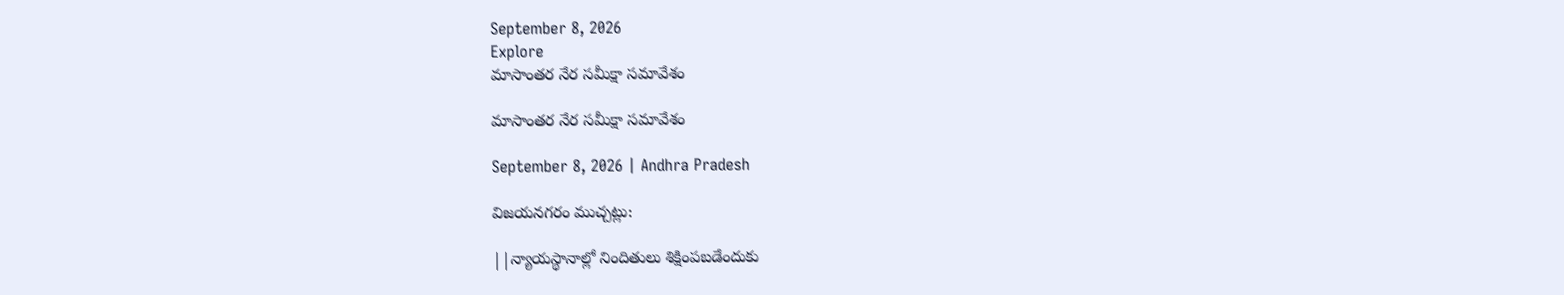September 8, 2026
Explore
మాసాంతర నేర సమీక్షా సమావేశం

మాసాంతర నేర సమీక్షా సమావేశం

September 8, 2026 | Andhra Pradesh

విజయనగరం ముచ్చట్లు:

||న్యాయస్థానాల్లో నిందితులు శిక్షింపబడేందుకు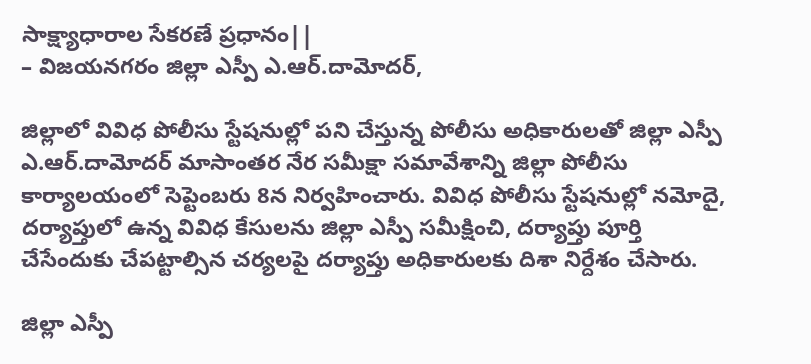సాక్ష్యాధారాల సేకరణే ప్రధానం||
– విజయనగరం జిల్లా ఎస్పీ ఎ.ఆర్.దామోదర్,

జిల్లాలో వివిధ పోలీసు స్టేషనుల్లో పని చేస్తున్న పోలీసు అధికారులతో జిల్లా ఎస్పీ ఎ.ఆర్.దామోదర్ మాసాంతర నేర సమీక్షా సమావేశాన్ని జిల్లా పోలీసు కార్యాలయంలో సెప్టెంబరు 8న నిర్వహించారు. వివిధ పోలీసు స్టేషనుల్లో నమోదై, దర్యాప్తులో ఉన్న వివిధ కేసులను జిల్లా ఎస్పీ సమీక్షించి, దర్యాప్తు పూర్తి చేసేందుకు చేపట్టాల్సిన చర్యలపై దర్యాప్తు అధికారులకు దిశా నిర్దేశం చేసారు.

జిల్లా ఎస్పీ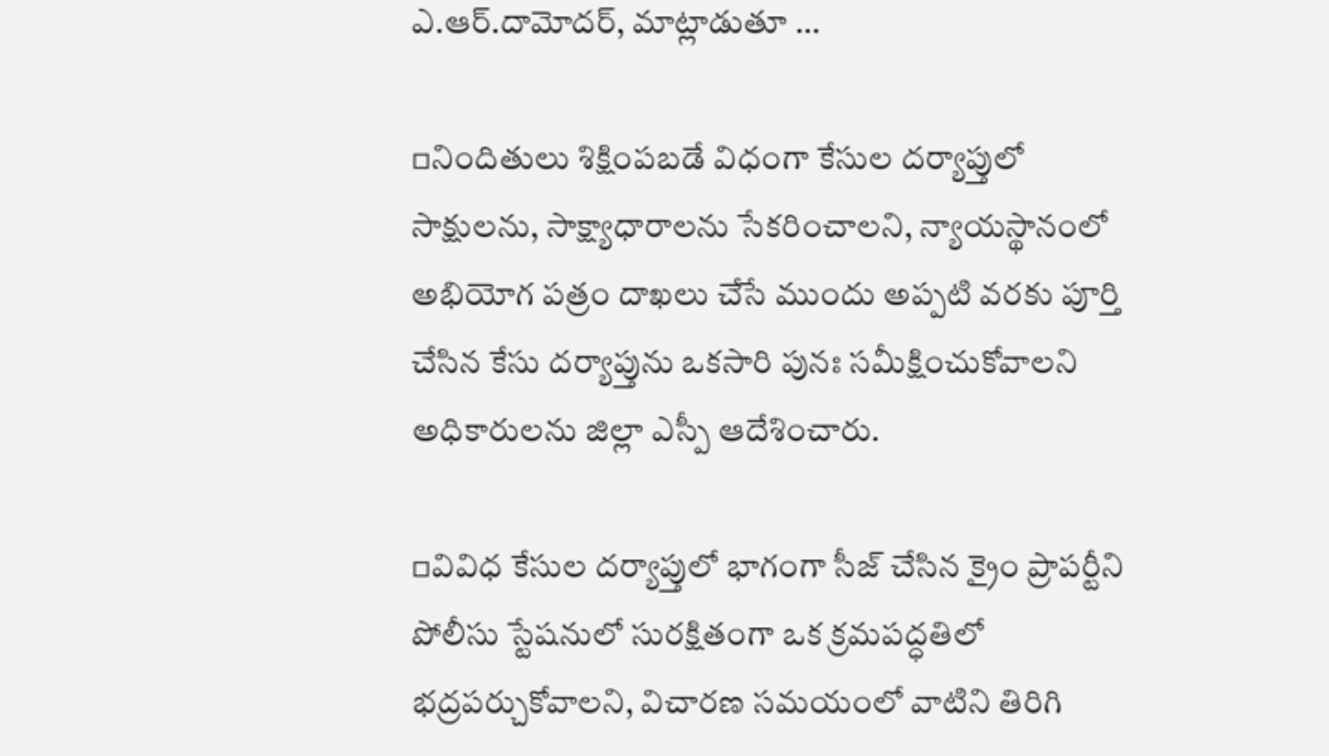ఎ.ఆర్.దామోదర్, మాట్లాడుతూ …

▫నిందితులు శిక్షింపబడే విధంగా కేసుల దర్యాప్తులో సాక్షులను, సాక్ష్యాధారాలను సేకరించాలని, న్యాయస్థానంలో అభియోగ పత్రం దాఖలు చేసే ముందు అప్పటి వరకు పూర్తి చేసిన కేసు దర్యాప్తును ఒకసారి పునః సమీక్షించుకోవాలని అధికారులను జిల్లా ఎస్పీ ఆదేశించారు.

▫వివిధ కేసుల దర్యాప్తులో భాగంగా సీజ్ చేసిన క్రైం ప్రాపర్టీని పోలీసు స్టేషనులో సురక్షితంగా ఒక క్రమపద్ధతిలో భద్రపర్చుకోవాలని, విచారణ సమయంలో వాటిని తిరిగి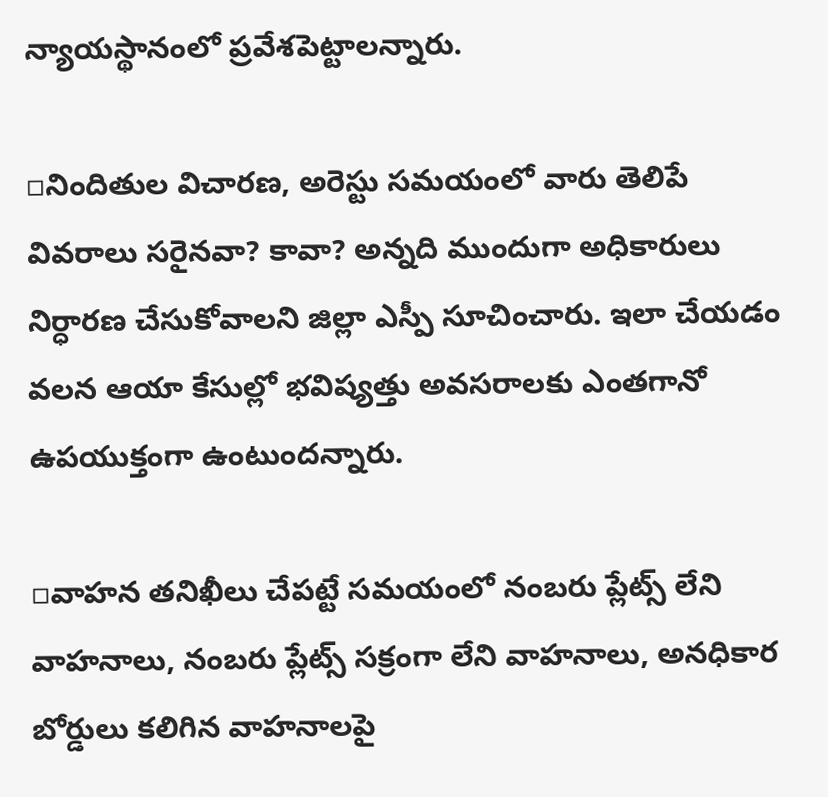న్యాయస్థానంలో ప్రవేశపెట్టాలన్నారు.

▫నిందితుల విచారణ, అరెస్టు సమయంలో వారు తెలిపే వివరాలు సరైనవా? కావా? అన్నది ముందుగా అధికారులు నిర్ధారణ చేసుకోవాలని జిల్లా ఎస్పీ సూచించారు. ఇలా చేయడం వలన ఆయా కేసుల్లో భవిష్యత్తు అవసరాలకు ఎంతగానో ఉపయుక్తంగా ఉంటుందన్నారు.

▫వాహన తనిఖీలు చేపట్టే సమయంలో నంబరు ప్లేట్స్ లేని వాహనాలు, నంబరు ప్లేట్స్ సక్రంగా లేని వాహనాలు, అనధికార బోర్డులు కలిగిన వాహనాలపై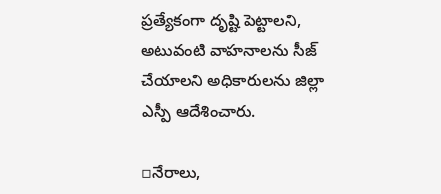ప్రత్యేకంగా దృష్టి పెట్టాలని, అటువంటి వాహనాలను సీజ్ చేయాలని అధికారులను జిల్లా ఎస్పీ ఆదేశించారు.

▫నేరాలు,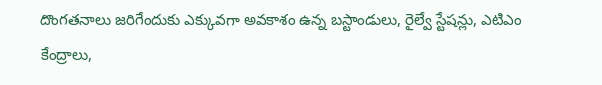దొంగతనాలు జరిగేందుకు ఎక్కువగా అవకాశం ఉన్న బస్టాండులు, రైల్వే స్టేషన్లు, ఎటిఎం కేంద్రాలు,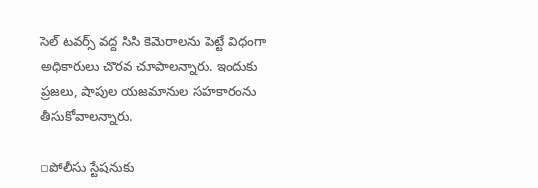సెల్ టవర్స్ వద్ద సిసి కెమెరాలను పెట్టే విధంగా అధికారులు చొరవ చూపాలన్నారు. ఇందుకు ప్రజలు, షాపుల యజమానుల సహకారంను తీసుకోవాలన్నారు.

▫పోలీసు స్టేషనుకు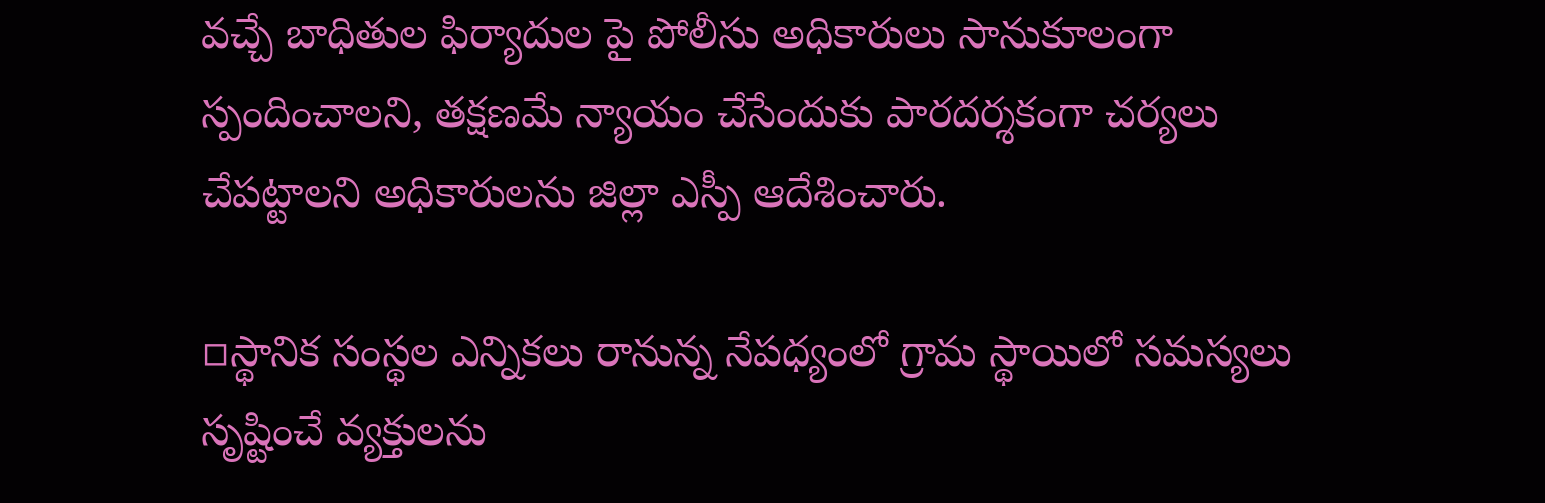వచ్చే బాధితుల ఫిర్యాదుల పై పోలీసు అధికారులు సానుకూలంగా స్పందించాలని, తక్షణమే న్యాయం చేసేందుకు పారదర్శకంగా చర్యలు చేపట్టాలని అధికారులను జిల్లా ఎస్పీ ఆదేశించారు.

▫స్థానిక సంస్థల ఎన్నికలు రానున్న నేపధ్యంలో గ్రామ స్థాయిలో సమస్యలు సృష్టించే వ్యక్తులను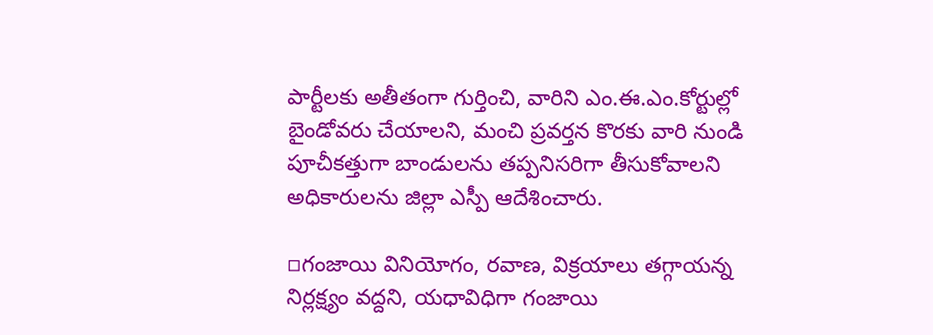పార్టీలకు అతీతంగా గుర్తించి, వారిని ఎం.ఈ.ఎం.కోర్టుల్లో బైండోవరు చేయాలని, మంచి ప్రవర్తన కొరకు వారి నుండి పూచీకత్తుగా బాండులను తప్పనిసరిగా తీసుకోవాలని అధికారులను జిల్లా ఎస్పీ ఆదేశించారు.

▫గంజాయి వినియోగం, రవాణ, విక్రయాలు తగ్గాయన్న నిర్లక్ష్యం వద్దని, యధావిధిగా గంజాయి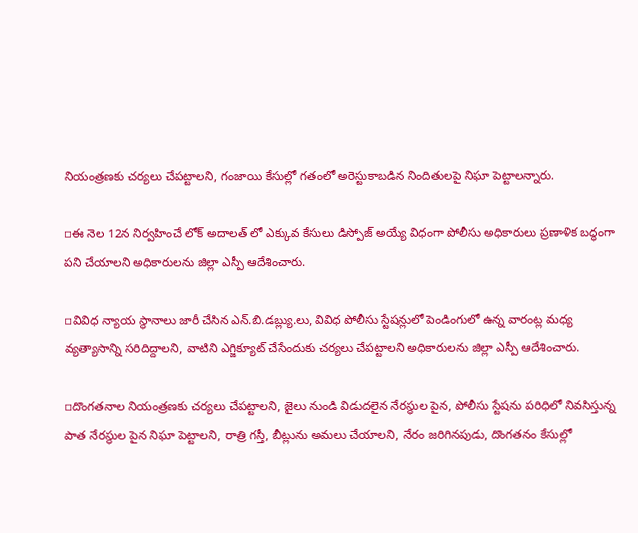నియంత్రణకు చర్యలు చేపట్టాలని, గంజాయి కేసుల్లో గతంలో అరెస్టుకాబడిన నిందితులపై నిఘా పెట్టాలన్నారు.

▫ఈ నెల 12న నిర్వహించే లోక్ అదాలత్ లో ఎక్కువ కేసులు డిస్పోజ్ అయ్యే విధంగా పోలీసు అధికారులు ప్రణాళిక బద్ధంగా పని చేయాలని అధికారులను జిల్లా ఎస్పీ ఆదేశించారు.

▫వివిధ న్యాయ స్థానాలు జారీ చేసిన ఎన్.బి.డబ్ల్యు.లు, వివిధ పోలీసు స్టేషన్లులో పెండింగులో ఉన్న వారంట్ల మధ్య వ్యత్యాసాన్ని సరిదిద్దాలని, వాటిని ఎగ్జిక్యూట్ చేసేందుకు చర్యలు చేపట్టాలని అధికారులను జిల్లా ఎస్పీ ఆదేశించారు.

▫దొంగతనాల నియంత్రణకు చర్యలు చేపట్టాలని, జైలు నుండి విడుదలైన నేరస్థుల పైన, పోలీసు స్టేషను పరిధిలో నివసిస్తున్న పాత నేరస్థుల పైన నిఘా పెట్టాలని, రాత్రి గస్తీ, బీట్లును అమలు చేయాలని, నేరం జరిగినపుడు, దొంగతనం కేసుల్లో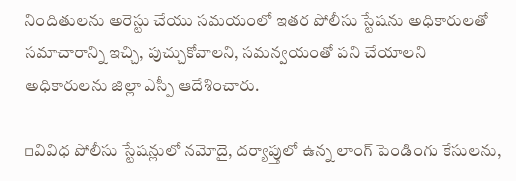నిందితులను అరెస్టు చేయు సమయంలో ఇతర పోలీసు స్టేషను అధికారులతో సమాచారాన్ని ఇచ్చి, పుచ్చుకోవాలని, సమన్వయంతో పని చేయాలని అధికారులను జిల్లా ఎస్పీ ఆదేశించారు.

▫వివిధ పోలీసు స్టేషన్లులో నమోదై, దర్యాప్తులో ఉన్న లాంగ్ పెండింగు కేసులను,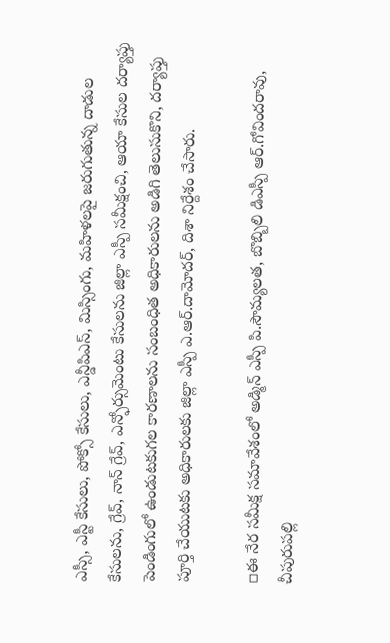ఎస్సీ, ఎస్టీ కేసులు, పోక్సో కేసులు, ఎన్డీపిఎస్, మిస్సింగు, మహిళలపై జరుగుతున్న దాడుల కేసులను, గ్రేవ్, నాన్ గ్రేవ్, ఎన్ఫోర్సుమెంటు కేసులను జిల్లా ఎస్పీ సమీక్షంచి, ఆయా కేసుల దర్యాప్తు పెండింగులో ఉండుటకుగల కారణాలను సంబంధిత అధికారులను అడిగి తెలుసుకొని, దర్యాప్తు పూర్తి చేయుటకు అధికారులకు జిల్లా ఎస్పీ ఎ.ఆర్.దామోదర్, దిశా నిర్దేశం చేసారు.

▫ఈ నేర సమీక్ష సమావేశంలో అడ్మిన్ ఎస్పీ పి.సౌమ్యలత, బొబ్బిలి డిఎస్పీ ఆర్.గోవిందరావు, చీపురుపల్లి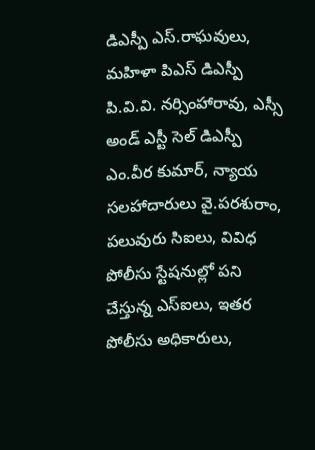డిఎస్పీ ఎస్.రాఘవులు, మహిళా పిఎస్ డిఎస్పీ పి.వి.వి. నర్సింహారావు, ఎస్సీ అండ్ ఎస్టీ సెల్ డిఎస్పీ ఎం.వీర కుమార్, న్యాయ సలహాదారులు వై.పరశురాం, పలువురు సిఐలు, వివిధ పోలీసు స్టేషనుల్లో పని చేస్తున్న ఎస్ఐలు, ఇతర పోలీసు అధికారులు,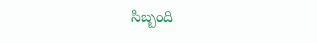సిబ్బంది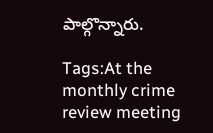పాల్గొన్నారు.

Tags:At the monthly crime review meeting